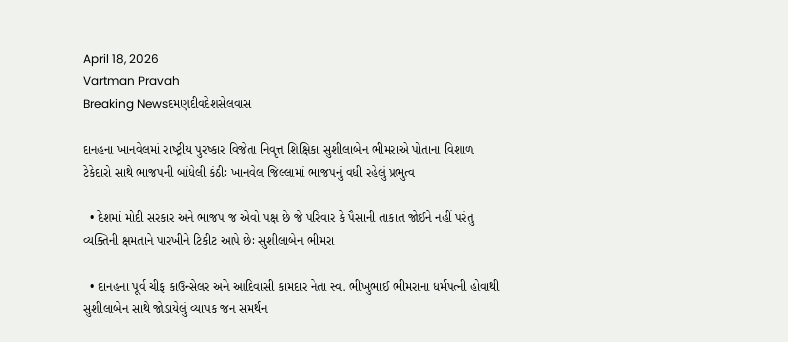April 18, 2026
Vartman Pravah
Breaking Newsદમણદીવદેશસેલવાસ

દાનહના ખાનવેલમાં રાષ્‍ટ્રીય પુરષ્‍કાર વિજેતા નિવૃત્ત શિક્ષિકા સુશીલાબેન ભીમરાએ પોતાના વિશાળ ટેકેદારો સાથે ભાજપની બાંધેલી કંઠીઃ ખાનવેલ જિલ્લામાં ભાજપનું વધી રહેલું પ્રભુત્‍વ

  • દેશમાં મોદી સરકાર અને ભાજપ જ એવો પક્ષ છે જે પરિવાર કે પૈસાની તાકાત જોઈને નહીં પરંતુ વ્‍યક્‍તિની ક્ષમતાને પારખીને ટિકીટ આપે છેઃ સુશીલાબેન ભીમરા

  • દાનહના પૂર્વ ચીફ કાઉન્‍સેલર અને આદિવાસી કામદાર નેતા સ્‍વ. ભીખુભાઈ ભીમરાના ધર્મપત્‍ની હોવાથી સુશીલાબેન સાથે જોડાયેલું વ્‍યાપક જન સમર્થન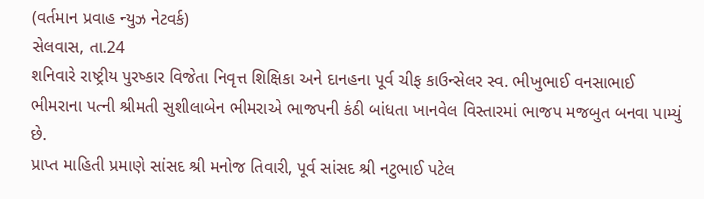(વર્તમાન પ્રવાહ ન્‍યુઝ નેટવર્ક)
સેલવાસ, તા.24
શનિવારે રાષ્‍ટ્રીય પુરષ્‍કાર વિજેતા નિવૃત્ત શિક્ષિકા અને દાનહના પૂર્વ ચીફ કાઉન્‍સેલર સ્‍વ. ભીખુભાઈ વનસાભાઈ ભીમરાના પત્‍ની શ્રીમતી સુશીલાબેન ભીમરાએ ભાજપની કંઠી બાંધતા ખાનવેલ વિસ્‍તારમાં ભાજપ મજબુત બનવા પામ્‍યું છે.
પ્રાપ્ત માહિતી પ્રમાણે સાંસદ શ્રી મનોજ તિવારી, પૂર્વ સાંસદ શ્રી નટુભાઈ પટેલ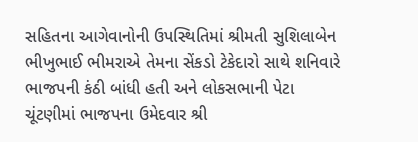સહિતના આગેવાનોની ઉપસ્‍થિતિમાં શ્રીમતી સુશિલાબેન ભીખુભાઈ ભીમરાએ તેમના સેંકડો ટેકેદારો સાથે શનિવારે ભાજપની કંઠી બાંધી હતી અને લોકસભાની પેટા ચૂંટણીમાં ભાજપના ઉમેદવાર શ્રી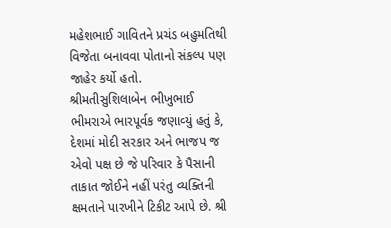મહેશભાઈ ગાવિતને પ્રચંડ બહુમતિથી વિજેતા બનાવવા પોતાનો સંકલ્‍પ પણ જાહેર કર્યો હતો.
શ્રીમતીસુશિલાબેન ભીખુભાઈ ભીમરાએ ભારપૂર્વક જણાવ્‍યું હતું કે, દેશમાં મોદી સરકાર અને ભાજપ જ એવો પક્ષ છે જે પરિવાર કે પૈસાની તાકાત જોઈને નહીં પરંતુ વ્‍યક્‍તિની ક્ષમતાને પારખીને ટિકીટ આપે છે. શ્રી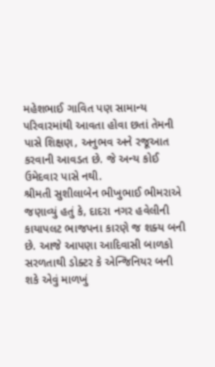મહેશભાઈ ગાવિત પણ સામાન્‍ય પરિવારમાંથી આવતા હોવા છતાં તેમની પાસે શિક્ષણ, અનુભવ અને રજૂઆત કરવાની આવડત છે. જે અન્‍ય કોઈ ઉમેદવાર પાસે નથી.
શ્રીમતી સુશીલાબેન ભીખુભાઈ ભીમરાએ જણાવ્‍યું હતું કે, દાદરા નગર હવેલીની કાયાપલટ ભાજપના કારણે જ શક્‍ય બની છે. આજે આપણા આદિવાસી બાળકો સરળતાથી ડોક્‍ટર કે એન્‍જિનિયર બની શકે એવું માળખું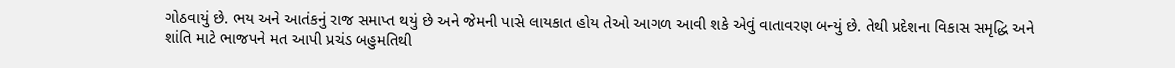ગોઠવાયું છે. ભય અને આતંકનું રાજ સમાપ્ત થયું છે અને જેમની પાસે લાયકાત હોય તેઓ આગળ આવી શકે એવું વાતાવરણ બન્‍યું છે. તેથી પ્રદેશના વિકાસ સમૃદ્ધિ અને શાંતિ માટે ભાજપને મત આપી પ્રચંડ બહુમતિથી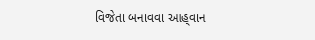વિજેતા બનાવવા આહ્‌વાન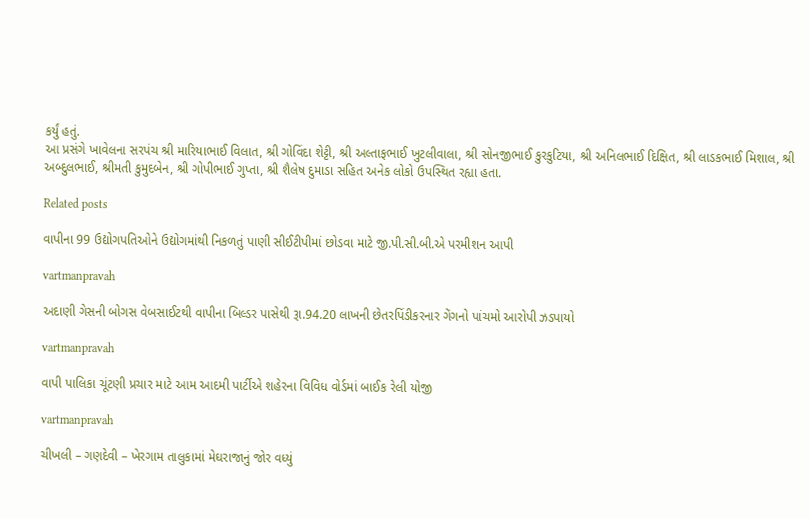કર્યું હતું.
આ પ્રસંગે ખાવેલના સરપંચ શ્રી મારિયાભાઈ વિલાત, શ્રી ગોવિંદા શેટ્ટી, શ્રી અલ્‍તાફભાઈ ખુટલીવાલા, શ્રી સોનજીભાઈ કુરકુટિયા, શ્રી અનિલભાઈ દિક્ષિત, શ્રી લાડકભાઈ મિશાલ, શ્રી અબ્‍દુલભાઈ, શ્રીમતી કુમુદબેન, શ્રી ગોપીભાઈ ગુપ્તા, શ્રી શૈલેષ દુમાડા સહિત અનેક લોકો ઉપસ્‍થિત રહ્યા હતા.

Related posts

વાપીના 99 ઉદ્યોગપતિઓને ઉદ્યોગમાંથી નિકળતું પાણી સીઈટીપીમાં છોડવા માટે જી.પી.સી.બી.એ પરમીશન આપી

vartmanpravah

અદાણી ગેસની બોગસ વેબસાઈટથી વાપીના બિલ્‍ડર પાસેથી રૂા.94.20 લાખની છેતરપિંડીકરનાર ગેંગનો પાંચમો આરોપી ઝડપાયો

vartmanpravah

વાપી પાલિકા ચૂંટણી પ્રચાર માટે આમ આદમી પાર્ટીએ શહેરના વિવિધ વોર્ડમાં બાઈક રેલી યોજી

vartmanpravah

ચીખલી – ગણદેવી – ખેરગામ તાલુકામાં મેઘરાજાનું જોર વધ્‍યું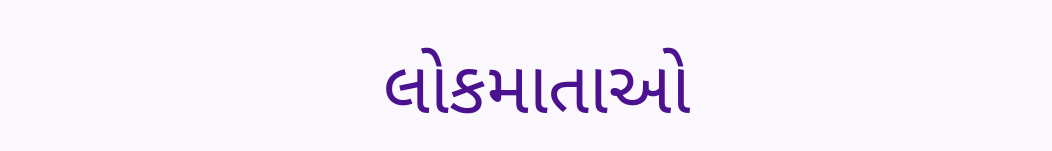લોકમાતાઓ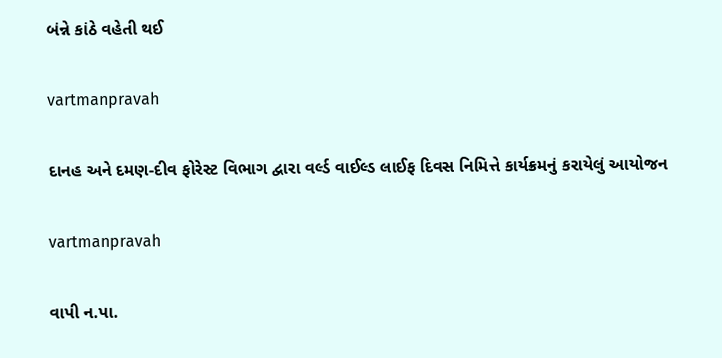બંન્ને કાંઠે વહેતી થઈ

vartmanpravah

દાનહ અને દમણ-દીવ ફોરેસ્‍ટ વિભાગ દ્વારા વર્લ્‍ડ વાઈલ્‍ડ લાઈફ દિવસ નિમિત્તે કાર્યક્રમનું કરાયેલું આયોજન

vartmanpravah

વાપી ન.પા.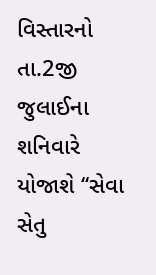વિસ્‍તારનો તા.2જી જુલાઈના શનિવારે યોજાશે ‘‘સેવા સેતુ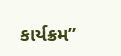કાર્યક્રમ”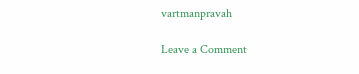vartmanpravah

Leave a Comment